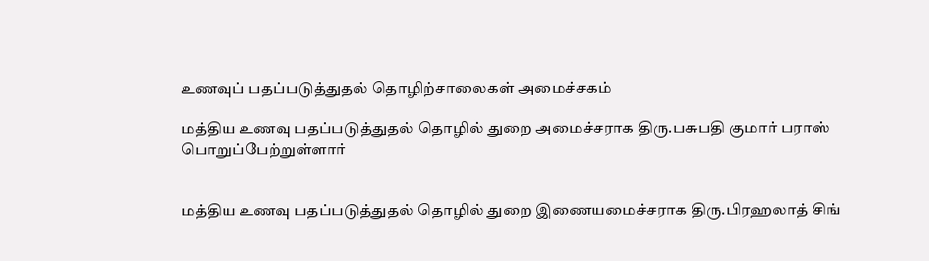உணவுப் பதப்படுத்துதல் தொழிற்சாலைகள் அமைச்சகம்

மத்திய உணவு பதப்படுத்துதல் தொழில் துறை அமைச்சராக திரு.பசுபதி குமார் பராஸ் பொறுப்பேற்றுள்ளார்


மத்திய உணவு பதப்படுத்துதல் தொழில் துறை இணையமைச்சராக திரு.பிரஹலாத் சிங்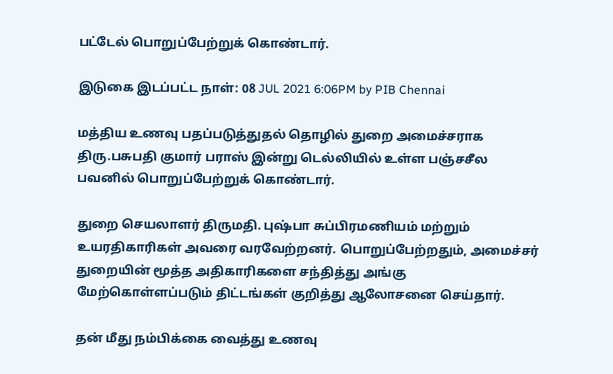பட்டேல் பொறுப்பேற்றுக் கொண்டார்.

இடுகை இடப்பட்ட நாள்: 08 JUL 2021 6:06PM by PIB Chennai

மத்திய உணவு பதப்படுத்துதல் தொழில் துறை அமைச்சராக திரு.பசுபதி குமார் பராஸ் இன்று டெல்லியில் உள்ள பஞ்சசீல பவனில் பொறுப்பேற்றுக் கொண்டார்.

துறை செயலாளர் திருமதி. புஷ்பா சுப்பிரமணியம் மற்றும் உயரதிகாரிகள் அவரை வரவேற்றனர். பொறுப்பேற்றதும், அமைச்சர் துறையின் மூத்த அதிகாரிகளை சந்தித்து அங்கு மேற்கொள்ளப்படும் திட்டங்கள் குறித்து ஆலோசனை செய்தார்.

தன் மீது நம்பிக்கை வைத்து உணவு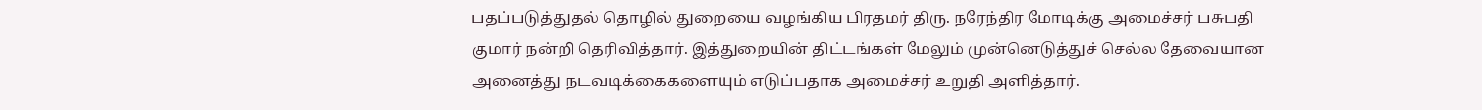பதப்படுத்துதல் தொழில் துறையை வழங்கிய பிரதமர் திரு. நரேந்திர மோடிக்கு அமைச்சர் பசுபதி குமார் நன்றி தெரிவித்தார். இத்துறையின் திட்டங்கள் மேலும் முன்னெடுத்துச் செல்ல தேவையான அனைத்து நடவடிக்கைகளையும் எடுப்பதாக அமைச்சர் உறுதி அளித்தார்.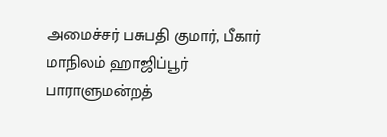அமைச்சர் பசுபதி குமார், பீகார் மாநிலம் ஹாஜிப்பூர் பாராளுமன்றத்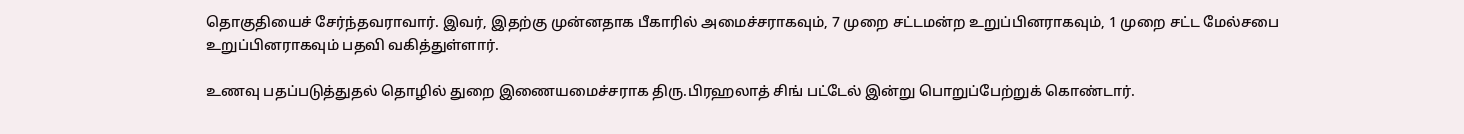தொகுதியைச் சேர்ந்தவராவார். இவர், இதற்கு முன்னதாக பீகாரில் அமைச்சராகவும், 7 முறை சட்டமன்ற உறுப்பினராகவும், 1 முறை சட்ட மேல்சபை உறுப்பினராகவும் பதவி வகித்துள்ளார்.

உணவு பதப்படுத்துதல் தொழில் துறை இணையமைச்சராக திரு.பிரஹலாத் சிங் பட்டேல் இன்று பொறுப்பேற்றுக் கொண்டார்.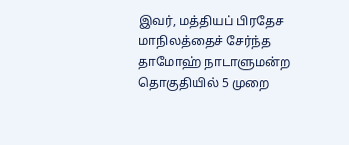இவர், மத்தியப் பிரதேச மாநிலத்தைச் சேர்ந்த தாமோஹ் நாடாளுமன்ற தொகுதியில் 5 முறை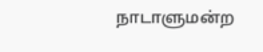நாடாளுமன்ற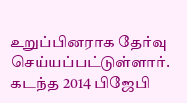உறுப்பினராக தேர்வு செய்யப்பட்டுள்ளார். கடந்த 2014 பிஜேபி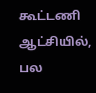கூட்டணி ஆட்சியில், பல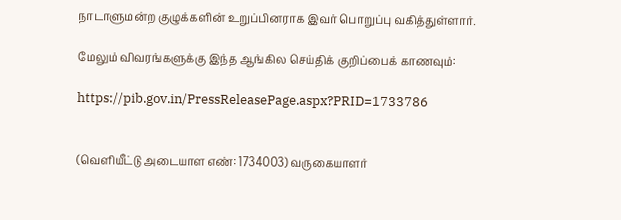நாடாளுமன்ற குழுக்களின் உறுப்பினராக இவர் பொறுப்பு வகித்துள்ளார்.

மேலும் விவரங்களுக்கு இந்த ஆங்கில செய்திக் குறிப்பைக் காணவும்:

https://pib.gov.in/PressReleasePage.aspx?PRID=1733786


(வெளியீட்டு அடையாள எண்: 1734003) வருகையாளர்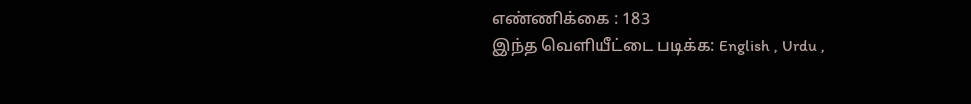எண்ணிக்கை : 183
இந்த வெளியீட்டை படிக்க: English , Urdu ,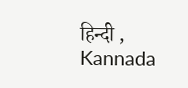हिन्दी , Kannada